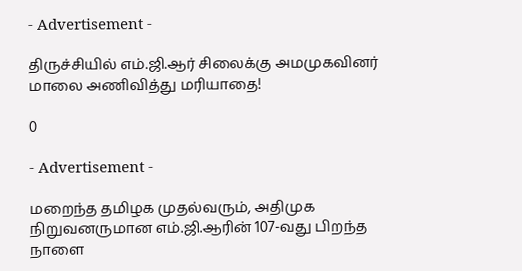- Advertisement -

திருச்சியில் எம்.ஜி.ஆர் சிலைக்கு அமமுகவினர் மாலை அணிவித்து மரியாதை!

0

- Advertisement -

மறைந்த தமிழக முதல்வரும், அதிமுக நிறுவனருமான எம்.ஜி.ஆரின் 107-வது பிறந்த நாளை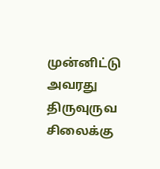முன்னிட்டு அவரது திருவுருவ சிலைக்கு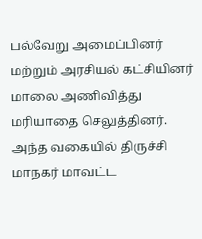பல்வேறு அமைப்பினர் மற்றும் அரசியல் கட்சியினர் மாலை அணிவித்து மரியாதை செலுத்தினர். அந்த வகையில் திருச்சி மாநகர் மாவட்ட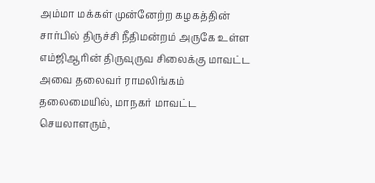அம்மா மக்கள் முன்னேற்ற கழகத்தின் சார்பில் திருச்சி நீதிமன்றம் அருகே உள்ள எம்ஜிஆரின் திருவுருவ சிலைக்கு மாவட்ட அவை தலைவர் ராமலிங்கம் தலைமையில், மாநகர் மாவட்ட செயலாளரும்,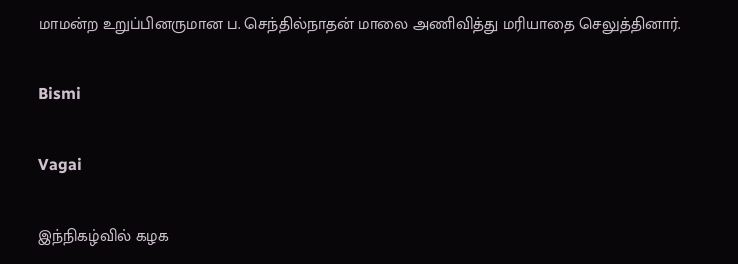மாமன்ற உறுப்பினருமான ப. செந்தில்நாதன் மாலை அணிவித்து மரியாதை செலுத்தினார்.

Bismi

Vagai

இந்நிகழ்வில் கழக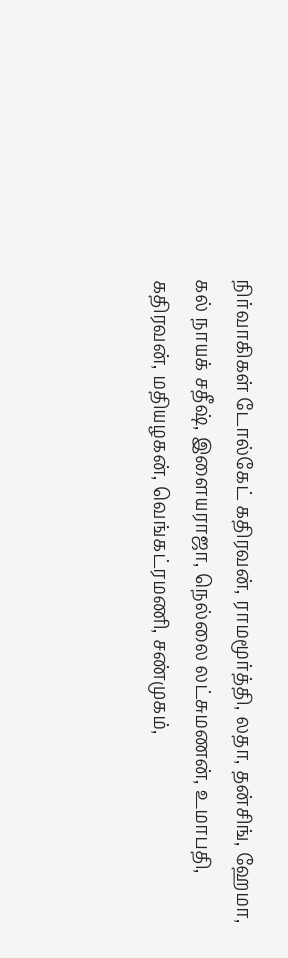நிர்வாகிகள் டோல்கேட் கதிரவன், ராமமூர்த்தி, லதா, தன்சிங், ஹேமா, கல் நாயக் சதீஷ், இளையராஜா, நெல்லை லட்சுமணன், உமாபதி, கதிரவன், மதியழகன், வெங்கட்ரமணி, சண்முகம்,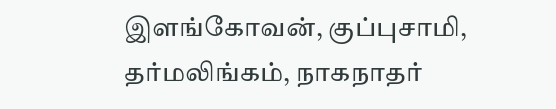இளங்கோவன், குப்புசாமி, தர்மலிங்கம், நாகநாதர்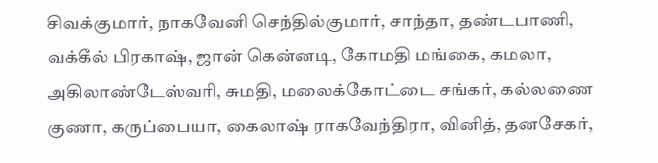சிவக்குமார், நாகவேனி செந்தில்குமார், சாந்தா, தண்டபாணி, வக்கீல் பிரகாஷ், ஜான் கென்னடி, கோமதி மங்கை, கமலா, அகிலாண்டேஸ்வரி, சுமதி, மலைக்கோட்டை சங்கர், கல்லணை குணா, கருப்பையா, கைலாஷ் ராகவேந்திரா, வினித், தனசேகர்,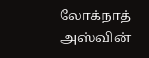லோக்நாத் அஸ்வின்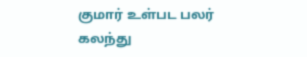குமார் உள்பட பலர் கலந்து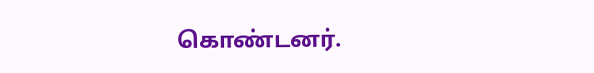கொண்டனர்.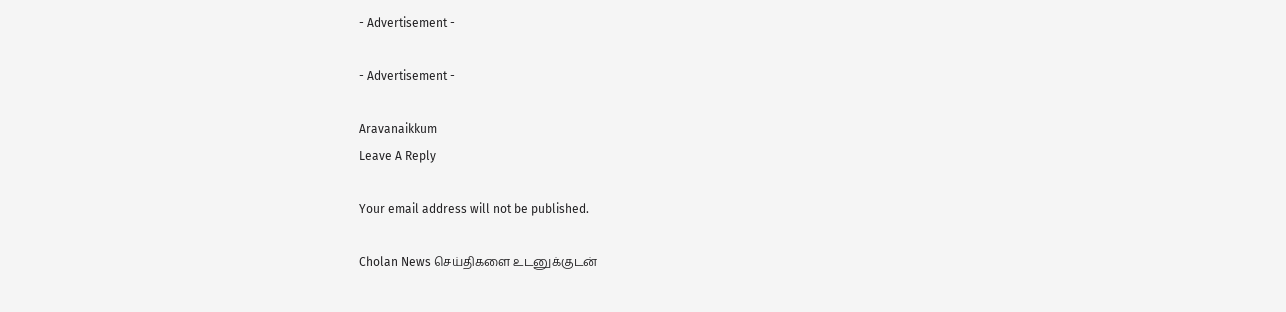- Advertisement -

- Advertisement -

Aravanaikkum
Leave A Reply

Your email address will not be published.

Cholan News செய்திகளை உடனுக்குடன்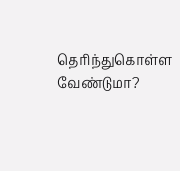தெரிந்துகொள்ள வேண்டுமா?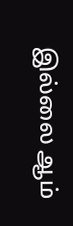இல்லை ஆம்